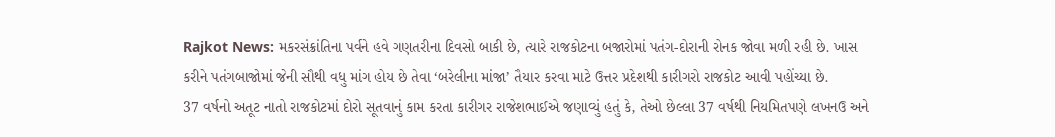Rajkot News: મકરસંક્રાંતિના પર્વને હવે ગણતરીના દિવસો બાકી છે, ત્યારે રાજકોટના બજારોમાં પતંગ-દોરાની રોનક જોવા મળી રહી છે. ખાસ કરીને પતંગબાજોમાં જેની સૌથી વધુ માંગ હોય છે તેવા ‘બરેલીના માંજા’ તૈયાર કરવા માટે ઉત્તર પ્રદેશથી કારીગરો રાજકોટ આવી પહોંચ્યા છે.
37 વર્ષનો અતૂટ નાતો રાજકોટમાં દોરો સૂતવાનું કામ કરતા કારીગર રાજેશભાઈએ જણાવ્યું હતું કે, તેઓ છેલ્લા 37 વર્ષથી નિયમિતપણે લખનઉ અને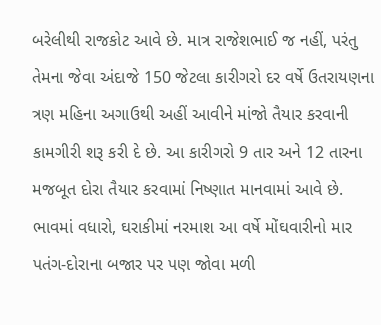બરેલીથી રાજકોટ આવે છે. માત્ર રાજેશભાઈ જ નહીં, પરંતુ તેમના જેવા અંદાજે 150 જેટલા કારીગરો દર વર્ષે ઉતરાયણના ત્રણ મહિના અગાઉથી અહીં આવીને માંજો તૈયાર કરવાની કામગીરી શરૂ કરી દે છે. આ કારીગરો 9 તાર અને 12 તારના મજબૂત દોરા તૈયાર કરવામાં નિષ્ણાત માનવામાં આવે છે.
ભાવમાં વધારો, ઘરાકીમાં નરમાશ આ વર્ષે મોંઘવારીનો માર પતંગ-દોરાના બજાર પર પણ જોવા મળી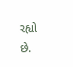રહ્યો છે.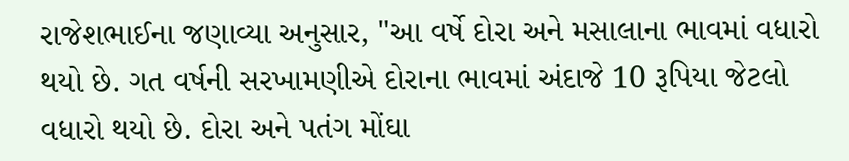રાજેશભાઈના જણાવ્યા અનુસાર, "આ વર્ષે દોરા અને મસાલાના ભાવમાં વધારો થયો છે. ગત વર્ષની સરખામણીએ દોરાના ભાવમાં અંદાજે 10 રૂપિયા જેટલો વધારો થયો છે. દોરા અને પતંગ મોંઘા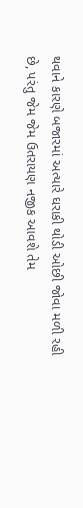થવાને કારણે બજારમાં અત્યારે ઘરાકી થોડી ઓછી જોવા મળી રહી છે, પરંતુ જેમ જેમ ઉતરાયણ નજીક આવશે તેમ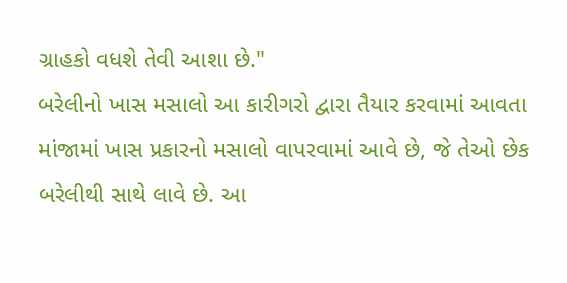ગ્રાહકો વધશે તેવી આશા છે."
બરેલીનો ખાસ મસાલો આ કારીગરો દ્વારા તૈયાર કરવામાં આવતા માંજામાં ખાસ પ્રકારનો મસાલો વાપરવામાં આવે છે, જે તેઓ છેક બરેલીથી સાથે લાવે છે. આ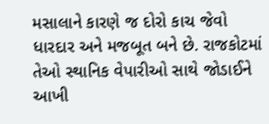મસાલાને કારણે જ દોરો કાચ જેવો ધારદાર અને મજબૂત બને છે. રાજકોટમાં તેઓ સ્થાનિક વેપારીઓ સાથે જોડાઈને આખી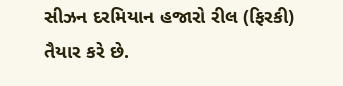સીઝન દરમિયાન હજારો રીલ (ફિરકી) તૈયાર કરે છે.